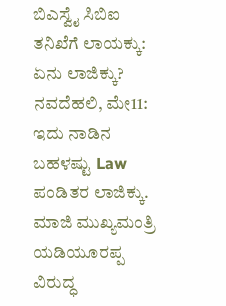ಬಿಎಸ್ವೈ ಸಿಬಿಐ ತನಿಖೆಗೆ ಲಾಯಕ್ಕು: ಏನು ಲಾಜಿಕ್ಕು?
ನವದೆಹಲಿ, ಮೇ11: ಇದು ನಾಡಿನ ಬಹಳಷ್ಟು Law ಪಂಡಿತರ ಲಾಜಿಕ್ಕು. ಮಾಜಿ ಮುಖ್ಯಮಂತ್ರಿ ಯಡಿಯೂರಪ್ಪ ವಿರುದ್ಧ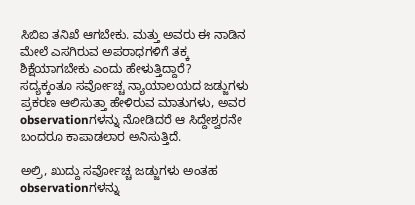ಸಿಬಿಐ ತನಿಖೆ ಆಗಬೇಕು. ಮತ್ತು ಅವರು ಈ ನಾಡಿನ ಮೇಲೆ ಎಸಗಿರುವ ಅಪರಾಧಗಳಿಗೆ ತಕ್ಕ ಶಿಕ್ಷೆಯಾಗಬೇಕು ಎಂದು ಹೇಳುತ್ತಿದ್ದಾರೆ?
ಸದ್ಯಕ್ಕಂತೂ ಸರ್ವೋಚ್ಚ ನ್ಯಾಯಾಲಯದ ಜಡ್ಜುಗಳು ಪ್ರಕರಣ ಆಲಿಸುತ್ತಾ ಹೇಳಿರುವ ಮಾತುಗಳು, ಅವರ observationಗಳನ್ನು ನೋಡಿದರೆ ಆ ಸಿದ್ದೇಶ್ವರನೇ ಬಂದರೂ ಕಾಪಾಡಲಾರ ಅನಿಸುತ್ತಿದೆ.

ಅಲ್ರಿ, ಖುದ್ದು ಸರ್ವೋಚ್ಚ ಜಡ್ಜುಗಳು ಅಂತಹ observationಗಳನ್ನು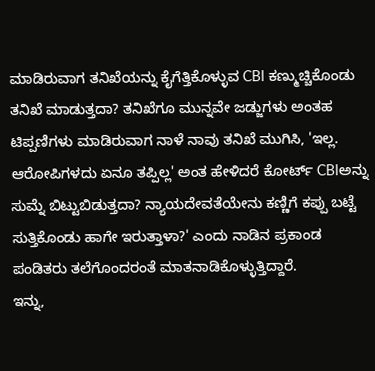ಮಾಡಿರುವಾಗ ತನಿಖೆಯನ್ನು ಕೈಗೆತ್ತಿಕೊಳ್ಳುವ CBI ಕಣ್ಮುಚ್ಚಿಕೊಂಡು ತನಿಖೆ ಮಾಡುತ್ತದಾ? ತನಿಖೆಗೂ ಮುನ್ನವೇ ಜಡ್ಜುಗಳು ಅಂತಹ ಟಿಪ್ಪಣಿಗಳು ಮಾಡಿರುವಾಗ ನಾಳೆ ನಾವು ತನಿಖೆ ಮುಗಿಸಿ, 'ಇಲ್ಲ. ಆರೋಪಿಗಳದು ಏನೂ ತಪ್ಪಿಲ್ಲ' ಅಂತ ಹೇಳಿದರೆ ಕೋರ್ಟ್ CBIಅನ್ನು ಸುಮ್ನೆ ಬಿಟ್ಟುಬಿಡುತ್ತದಾ? ನ್ಯಾಯದೇವತೆಯೇನು ಕಣ್ಣಿಗೆ ಕಪ್ಪು ಬಟ್ಟೆ ಸುತ್ತಿಕೊಂಡು ಹಾಗೇ ಇರುತ್ತಾಳಾ?' ಎಂದು ನಾಡಿನ ಪ್ರಕಾಂಡ ಪಂಡಿತರು ತಲೆಗೊಂದರಂತೆ ಮಾತನಾಡಿಕೊಳ್ಳುತ್ತಿದ್ದಾರೆ.
ಇನ್ನು,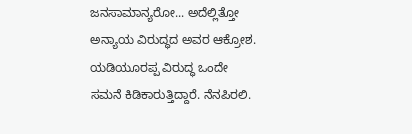ಜನಸಾಮಾನ್ಯರೋ... ಅದೆಲ್ಲಿತ್ತೋ ಅನ್ಯಾಯ ವಿರುದ್ಧದ ಅವರ ಆಕ್ರೋಶ. ಯಡಿಯೂರಪ್ಪ ವಿರುದ್ಧ ಒಂದೇ ಸಮನೆ ಕಿಡಿಕಾರುತ್ತಿದ್ದಾರೆ. ನೆನಪಿರಲಿ.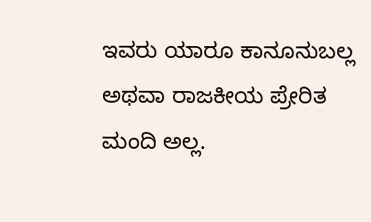ಇವರು ಯಾರೂ ಕಾನೂನುಬಲ್ಲ ಅಥವಾ ರಾಜಕೀಯ ಪ್ರೇರಿತ ಮಂದಿ ಅಲ್ಲ.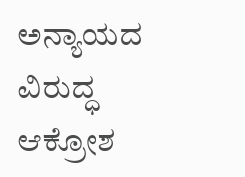ಅನ್ಯಾಯದ ವಿರುದ್ಧ ಆಕ್ರೋಶ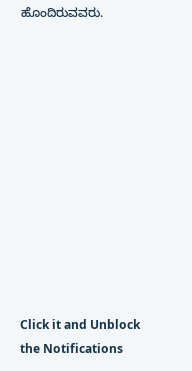ಹೊಂದಿರುವವರು.












Click it and Unblock the Notifications